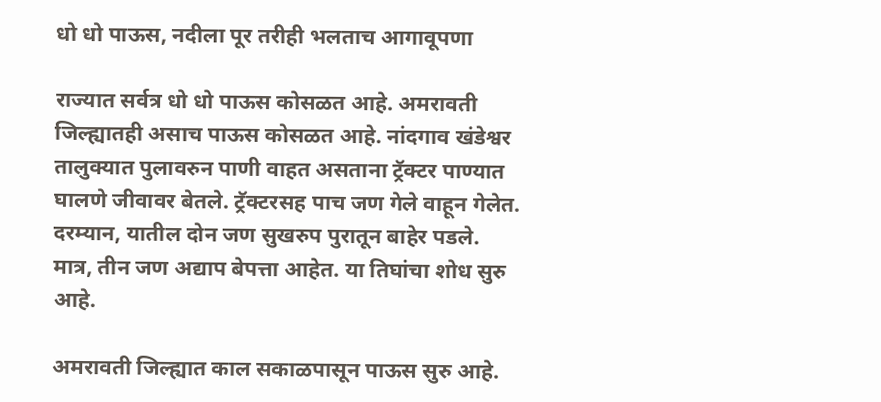धो धो पाऊस, नदीला पूर तरीही भलताच आगावूपणा

राज्यात सर्वत्र धो धो पाऊस कोसळत आहे. अमरावती जिल्ह्यातही असाच पाऊस कोसळत आहे. नांदगाव खंडेश्वर तालुक्यात पुलावरुन पाणी वाहत असताना ट्रॅक्टर पाण्यात घालणे जीवावर बेतले. ट्रॅक्टरसह पाच जण गेले वाहून गेलेत. दरम्यान, यातील दोन जण सुखरुप पुरातून बाहेर पडले. मात्र, तीन जण अद्याप बेपत्ता आहेत. या तिघांचा शोध सुरु आहे.

अमरावती जिल्ह्यात काल सकाळपासून पाऊस सुरु आहे.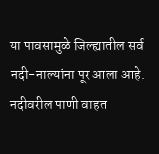या पावसामुळे जिल्ह्यातील सर्व नदी-नाल्यांना पूर आला आहे. नदीवरील पाणी वाहत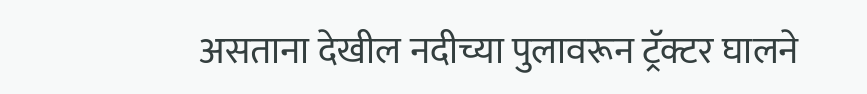असताना देखील नदीच्या पुलावरून ट्रॅक्टर घालने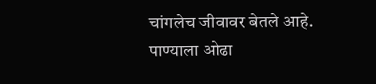चांगलेच जीवावर बेतले आहे. पाण्याला ओढा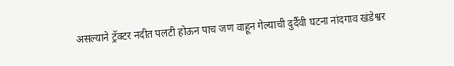असल्याने ट्रॅक्टर नदीत पलटी होऊन पाच जण वाहून गेल्याची दुर्दैवी घटना नांदगाव खंडेश्वर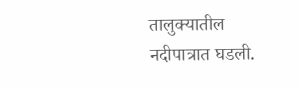तालुक्यातील नदीपात्रात घडली.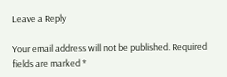Leave a Reply

Your email address will not be published. Required fields are marked *